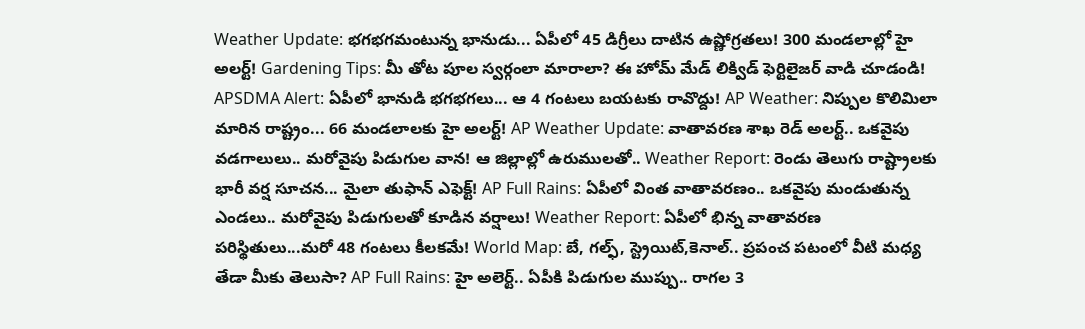Weather Update: భగభగమంటున్న భానుడు... ఏపీలో 45 డిగ్రీలు దాటిన ఉష్ణోగ్రతలు! 300 మండలాల్లో హై అలర్ట్! Gardening Tips: మీ తోట పూల స్వర్గంలా మారాలా? ఈ హోమ్ మేడ్ లిక్విడ్ ఫెర్టిలైజర్ వాడి చూడండి! APSDMA Alert: ఏపీలో భానుడి భగభగలు... ఆ 4 గంటలు బయటకు రావొద్దు! AP Weather: నిప్పుల కొలిమిలా మారిన రాష్ట్రం... 66 మండలాలకు హై అలర్ట్! AP Weather Update: వాతావరణ శాఖ రెడ్ అలర్ట్.. ఒకవైపు వడగాలులు.. మరోవైపు పిడుగుల వాన! ఆ జిల్లాల్లో ఉరుములతో.. Weather Report: రెండు తెలుగు రాష్ట్రాలకు భారీ వర్ష సూచన... మైలా తుఫాన్ ఎఫెక్ట్! AP Full Rains: ఏపీలో వింత వాతావరణం.. ఒకవైపు మండుతున్న ఎండలు.. మరోవైపు పిడుగులతో కూడిన వర్షాలు! Weather Report: ఏపీలో భిన్న వాతావరణ పరిస్థితులు...మరో 48 గంటలు కీలకమే! World Map: బే, గల్ఫ్, స్ట్రెయిట్,కెనాల్.. ప్రపంచ పటంలో వీటి మధ్య తేడా మీకు తెలుసా? AP Full Rains: హై అలెర్ట్.. ఏపీకి పిడుగుల ముప్పు.. రాగల 3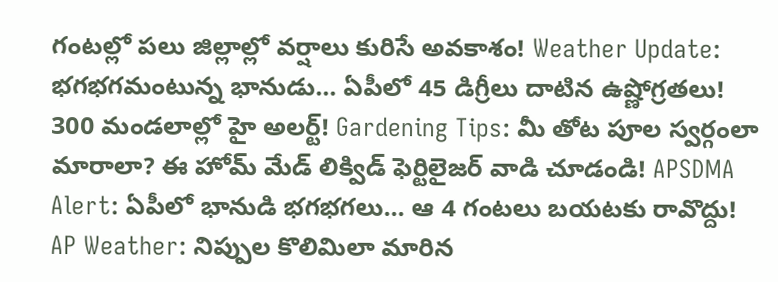గంటల్లో పలు జిల్లాల్లో వర్షాలు కురిసే అవకాశం! Weather Update: భగభగమంటున్న భానుడు... ఏపీలో 45 డిగ్రీలు దాటిన ఉష్ణోగ్రతలు! 300 మండలాల్లో హై అలర్ట్! Gardening Tips: మీ తోట పూల స్వర్గంలా మారాలా? ఈ హోమ్ మేడ్ లిక్విడ్ ఫెర్టిలైజర్ వాడి చూడండి! APSDMA Alert: ఏపీలో భానుడి భగభగలు... ఆ 4 గంటలు బయటకు రావొద్దు! AP Weather: నిప్పుల కొలిమిలా మారిన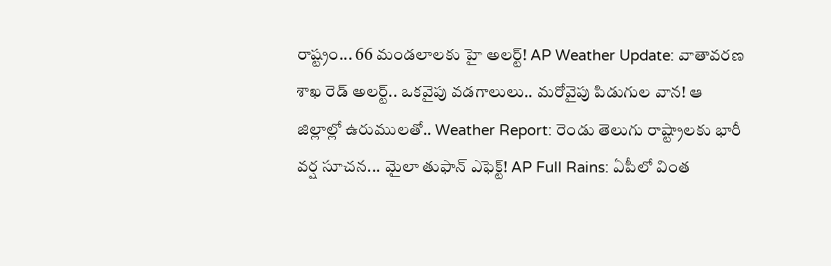రాష్ట్రం... 66 మండలాలకు హై అలర్ట్! AP Weather Update: వాతావరణ శాఖ రెడ్ అలర్ట్.. ఒకవైపు వడగాలులు.. మరోవైపు పిడుగుల వాన! ఆ జిల్లాల్లో ఉరుములతో.. Weather Report: రెండు తెలుగు రాష్ట్రాలకు భారీ వర్ష సూచన... మైలా తుఫాన్ ఎఫెక్ట్! AP Full Rains: ఏపీలో వింత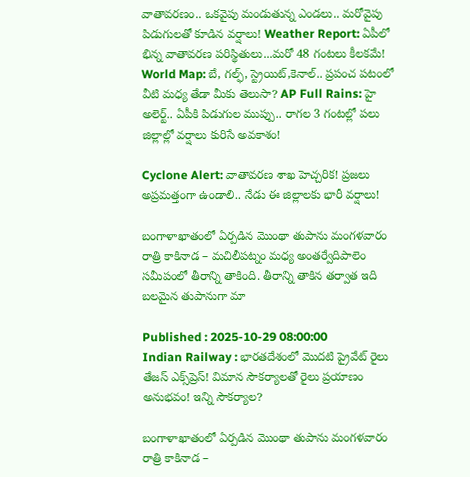వాతావరణం.. ఒకవైపు మండుతున్న ఎండలు.. మరోవైపు పిడుగులతో కూడిన వర్షాలు! Weather Report: ఏపీలో భిన్న వాతావరణ పరిస్థితులు...మరో 48 గంటలు కీలకమే! World Map: బే, గల్ఫ్, స్ట్రెయిట్,కెనాల్.. ప్రపంచ పటంలో వీటి మధ్య తేడా మీకు తెలుసా? AP Full Rains: హై అలెర్ట్.. ఏపీకి పిడుగుల ముప్పు.. రాగల 3 గంటల్లో పలు జిల్లాల్లో వర్షాలు కురిసే అవకాశం!

Cyclone Alert: వాతావరణ శాఖ హెచ్చరిక! ప్రజలు అప్రమత్తంగా ఉండాలి.. నేడు ఈ జిల్లాలకు భారీ వర్షాలు!

బంగాళాఖాతంలో ఏర్పడిన మొంథా తుపాను మంగళవారం రాత్రి కాకినాడ – మచిలీపట్నం మధ్య అంతర్వేదిపాలెం సమీపంలో తీరాన్ని తాకింది. తీరాన్ని తాకిన తర్వాత ఇది బలమైన తుపానుగా మా

Published : 2025-10-29 08:00:00
Indian Railway : భారతదేశంలో మొదటి ప్రైవేట్ రైలు తేజస్ ఎక్స్‌ప్రెస్! విమాన సౌకర్యాలతో రైలు ప్రయాణం అనుభవం! ఇన్ని సౌకర్యాల?

బంగాళాఖాతంలో ఏర్పడిన మొంథా తుపాను మంగళవారం రాత్రి కాకినాడ –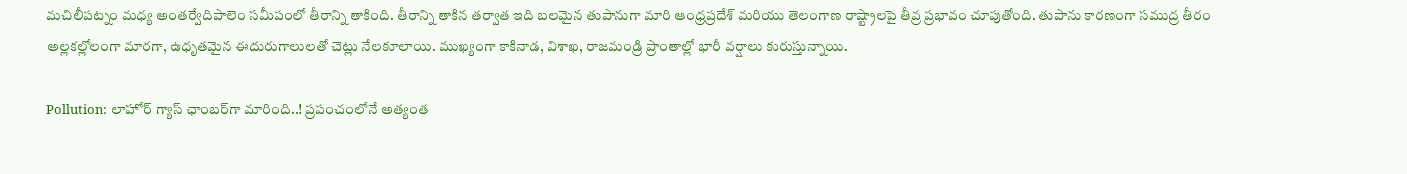మచిలీపట్నం మధ్య అంతర్వేదిపాలెం సమీపంలో తీరాన్ని తాకింది. తీరాన్ని తాకిన తర్వాత ఇది బలమైన తుపానుగా మారి ఆంధ్రప్రదేశ్ మరియు తెలంగాణ రాష్ట్రాలపై తీవ్ర ప్రభావం చూపుతోంది. తుపాను కారణంగా సముద్ర తీరం అల్లకల్లోలంగా మారగా, ఉధృతమైన ఈదురుగాలులతో చెట్లు నేలకూలాయి. ముఖ్యంగా కాకినాడ, విశాఖ, రాజమండ్రి ప్రాంతాల్లో భారీ వర్షాలు కురుస్తున్నాయి.

Pollution: లాహోర్‌ గ్యాస్‌ ఛాంబర్‌గా మారింది..! ప్రపంచంలోనే అత్యంత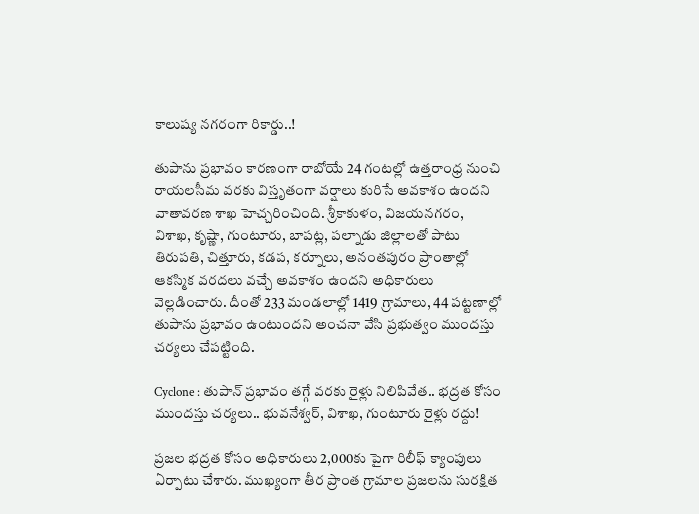కాలుష్య నగరంగా రికార్డు..!

తుపాను ప్రభావం కారణంగా రాబోయే 24 గంటల్లో ఉత్తరాంధ్ర నుంచి రాయలసీమ వరకు విస్తృతంగా వర్షాలు కురిసే అవకాశం ఉందని వాతావరణ శాఖ హెచ్చరించింది. శ్రీకాకుళం, విజయనగరం, విశాఖ, కృష్ణా, గుంటూరు, బాపట్ల, పల్నాడు జిల్లాలతో పాటు తిరుపతి, చిత్తూరు, కడప, కర్నూలు, అనంతపురం ప్రాంతాల్లో ఆకస్మిక వరదలు వచ్చే అవకాశం ఉందని అధికారులు వెల్లడించారు. దీంతో 233 మండలాల్లో 1419 గ్రామాలు, 44 పట్టణాల్లో తుపాను ప్రభావం ఉంటుందని అంచనా వేసి ప్రభుత్వం ముందస్తు చర్యలు చేపట్టింది.

Cyclone : తుపాన్ ప్రభావం తగ్గే వరకు రైళ్లు నిలిపివేత.. భద్రత కోసం ముందస్తు చర్యలు.. భువనేశ్వర్, విశాఖ, గుంటూరు రైళ్లు రద్దు!

ప్రజల భద్రత కోసం అధికారులు 2,000కు పైగా రిలీఫ్ క్యాంపులు ఏర్పాటు చేశారు. ముఖ్యంగా తీర ప్రాంత గ్రామాల ప్రజలను సురక్షిత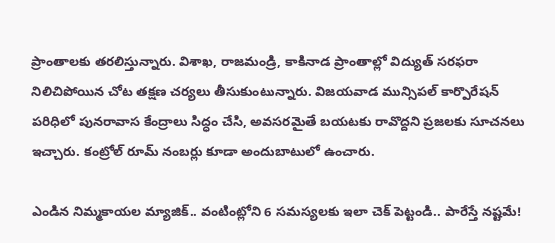ప్రాంతాలకు తరలిస్తున్నారు. విశాఖ, రాజమండ్రి, కాకినాడ ప్రాంతాల్లో విద్యుత్ సరఫరా నిలిచిపోయిన చోట తక్షణ చర్యలు తీసుకుంటున్నారు. విజయవాడ మున్సిపల్ కార్పొరేషన్ పరిధిలో పునరావాస కేంద్రాలు సిద్ధం చేసి, అవసరమైతే బయటకు రావొద్దని ప్రజలకు సూచనలు ఇచ్చారు. కంట్రోల్ రూమ్ నంబర్లు కూడా అందుబాటులో ఉంచారు.

ఎండిన నిమ్మకాయల మ్యాజిక్.. వంటింట్లోని 6 సమస్యలకు ఇలా చెక్ పెట్టండి.. పారేస్తే నష్టమే!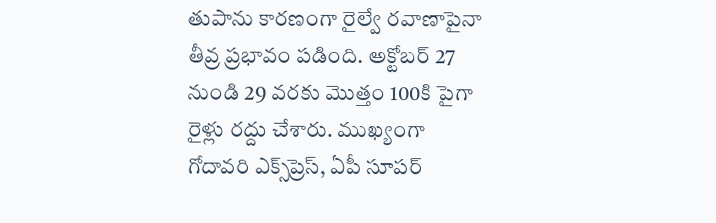తుపాను కారణంగా రైల్వే రవాణాపైనా తీవ్ర ప్రభావం పడింది. అక్టోబర్ 27 నుండి 29 వరకు మొత్తం 100కి పైగా రైళ్లు రద్దు చేశారు. ముఖ్యంగా గోదావరి ఎక్స్‌ప్రెస్, ఏపీ సూపర్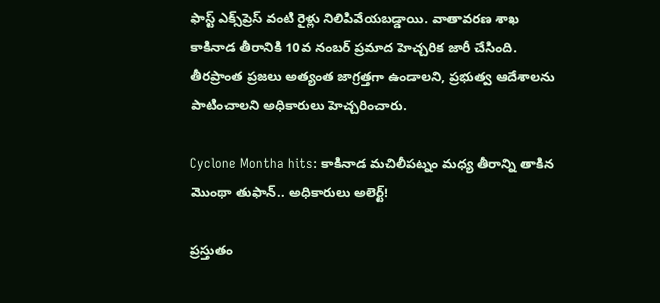ఫాస్ట్ ఎక్స్‌ప్రెస్ వంటి రైళ్లు నిలిపివేయబడ్డాయి. వాతావరణ శాఖ కాకినాడ తీరానికి 10వ నంబర్ ప్రమాద హెచ్చరిక జారీ చేసింది. తీరప్రాంత ప్రజలు అత్యంత జాగ్రత్తగా ఉండాలని, ప్రభుత్వ ఆదేశాలను పాటించాలని అధికారులు హెచ్చరించారు.

Cyclone Montha hits: కాకినాడ మచిలీపట్నం మధ్య తీరాన్ని తాకిన మొంథా తుఫాన్.. అధికారులు అలెర్ట్‌!

ప్రస్తుతం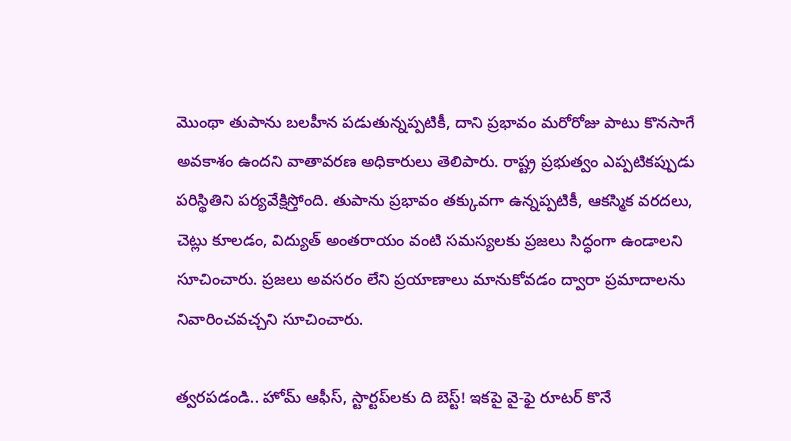మొంథా తుపాను బలహీన పడుతున్నప్పటికీ, దాని ప్రభావం మరోరోజు పాటు కొనసాగే అవకాశం ఉందని వాతావరణ అధికారులు తెలిపారు. రాష్ట్ర ప్రభుత్వం ఎప్పటికప్పుడు పరిస్థితిని పర్యవేక్షిస్తోంది. తుపాను ప్రభావం తక్కువగా ఉన్నప్పటికీ, ఆకస్మిక వరదలు, చెట్లు కూలడం, విద్యుత్ అంతరాయం వంటి సమస్యలకు ప్రజలు సిద్ధంగా ఉండాలని సూచించారు. ప్రజలు అవసరం లేని ప్రయాణాలు మానుకోవడం ద్వారా ప్రమాదాలను నివారించవచ్చని సూచించారు.

త్వరపడండి.. హోమ్ ఆఫీస్, స్టార్టప్‌లకు ది బెస్ట్! ఇకపై వై-ఫై రూటర్ కొనే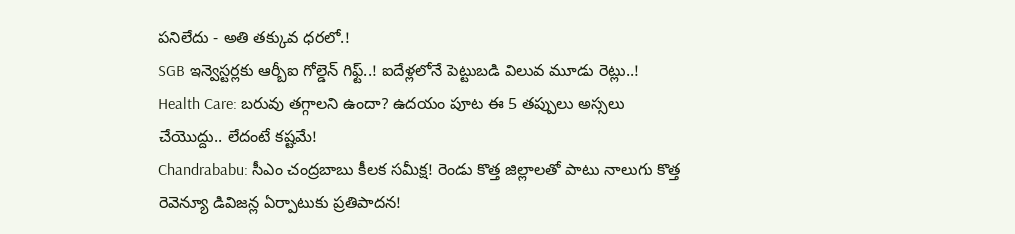పనిలేదు - అతి తక్కువ ధరలో.!
SGB ఇన్వెస్టర్లకు ఆర్బీఐ గోల్డెన్ గిఫ్ట్..! ఐదేళ్లలోనే పెట్టుబడి విలువ మూడు రెట్లు..!
Health Care: బరువు తగ్గాలని ఉందా? ఉదయం పూట ఈ 5 తప్పులు అస్సలు చేయొద్దు.. లేదంటే కష్టమే!
Chandrababu: సీఎం చంద్రబాబు కీలక సమీక్ష! రెండు కొత్త జిల్లాలతో పాటు నాలుగు కొత్త రెవెన్యూ డివిజన్ల ఏర్పాటుకు ప్రతిపాదన!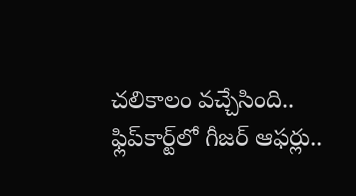చలికాలం వచ్చేసింది.. ఫ్లిప్‌కార్ట్‌లో గీజర్ ఆఫర్లు..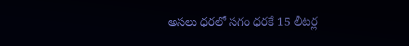అసలు ధరలో సగం ధరకే 15 లీటర్ల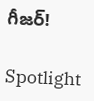గీజర్!

Spotlight